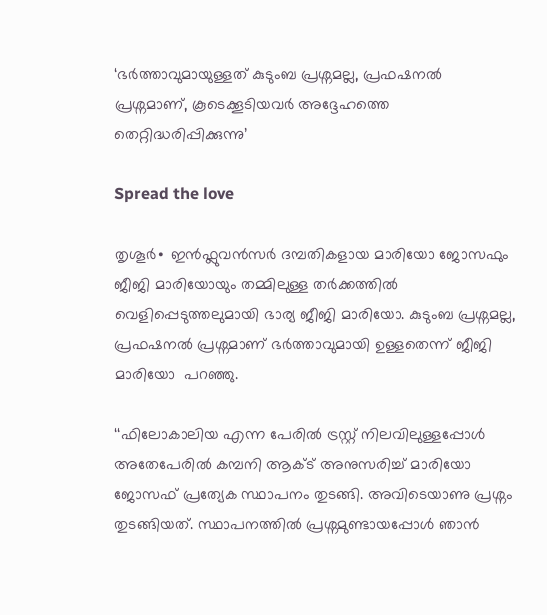‘ഭർത്താവുമായുള്ളത് കുടുംബ പ്രശ്നമല്ല, പ്രഫഷനൽ പ്രശ്നമാണ്, കൂടെക്കൂടിയവർ അദ്ദേഹത്തെ തെറ്റിദ്ധരിപ്പിക്കുന്നു’

Spread the love

തൃശൂർ∙ ഇന്‍ഫ്ലുവന്‍സര്‍ ദമ്പതികളായ മാരിയോ ജോസഫും ജീജി മാരിയോയും തമ്മിലുള്ള തർക്കത്തിൽ വെളിപ്പെടുത്തലുമായി ഭാര്യ ജീജി മാരിയോ. കുടുംബ പ്രശ്നമല്ല, പ്രഫഷനൽ പ്രശ്നമാണ് ഭർത്താവുമായി ഉള്ളതെന്ന് ജീജി മാരിയോ  പറഞ്ഞു.

‘‘ഫിലോകാലിയ എന്ന പേരിൽ ട്രസ്റ്റ് നിലവിലുള്ളപ്പോൾ അതേപേരിൽ കമ്പനി ആക്ട് അനുസരിച്ച് മാരിയോ ജോസഫ് പ്രത്യേക സ്ഥാപനം തുടങ്ങി. അവിടെയാണു പ്രശ്നം തുടങ്ങിയത്. സ്ഥാപനത്തിൽ പ്രശ്നമുണ്ടായപ്പോൾ ഞാൻ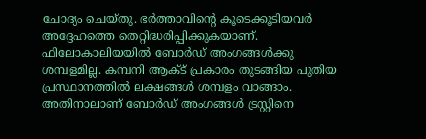ചോദ്യം ചെയ്തു. ഭർത്താവിന്റെ കൂടെക്കൂടിയവർ അദ്ദേഹത്തെ തെറ്റിദ്ധരിപ്പിക്കുകയാണ്. ഫിലോകാലിയയിൽ ബോർഡ് അംഗങ്ങൾക്കു ശമ്പളമില്ല. കമ്പനി ആക്ട് പ്രകാരം തുടങ്ങിയ പുതിയ പ്രസ്ഥാനത്തിൽ ലക്ഷങ്ങൾ ശമ്പളം വാങ്ങാം. അതിനാലാണ് ബോർഡ് അംഗങ്ങൾ ട്രസ്റ്റിനെ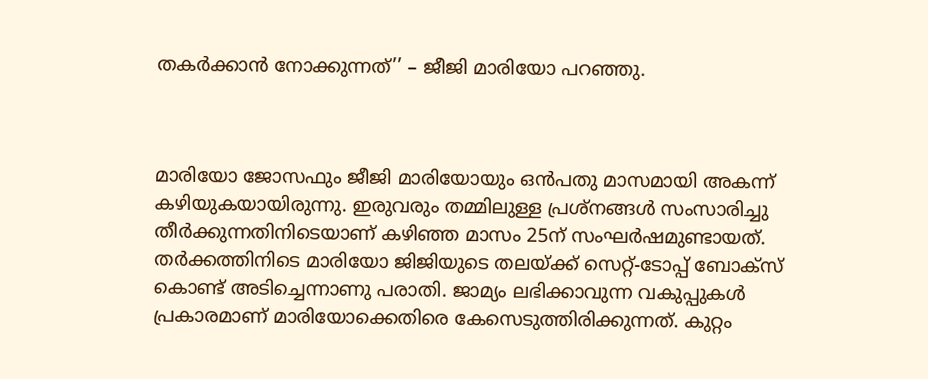തകർക്കാൻ നോക്കുന്നത്’’ – ജീജി മാരിയോ പറഞ്ഞു.



മാരിയോ ജോസഫും ജീജി മാരിയോയും ഒന്‍പതു മാസമായി അകന്ന് കഴിയുകയായിരുന്നു. ഇരുവരും തമ്മിലുള്ള പ്രശ്നങ്ങള്‍ സംസാരിച്ചു തീര്‍ക്കുന്നതിനിടെയാണ് കഴിഞ്ഞ മാസം 25ന് സംഘര്‍ഷമുണ്ടായത്. തര്‍ക്കത്തിനിടെ മാരിയോ ജിജിയുടെ തലയ്ക്ക് സെറ്റ്-ടോപ്പ് ബോക്സ് കൊണ്ട് അടിച്ചെന്നാണു പരാതി. ജാമ്യം ലഭിക്കാവുന്ന വകുപ്പുകള്‍ പ്രകാരമാണ് മാരിയോക്കെതിരെ കേസെടുത്തിരിക്കുന്നത്. കുറ്റം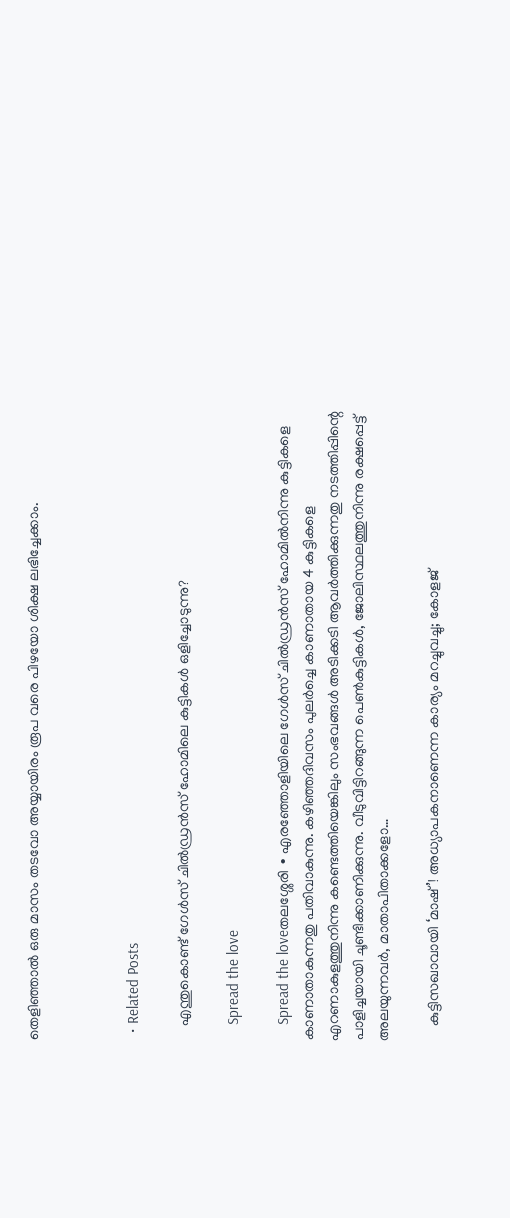തെളിഞ്ഞാല്‍ ഒരു മാസം തടവോ അയ്യായിരം രൂപ വരെ പിഴയോ ശിക്ഷ ലഭിച്ചേക്കാം.



  • Related Posts

    എന്തുകൊണ്ട് ഗേൾസ് ചിൽഡ്രൻസ് ഹോമിലെ കുട്ടികൾ ഒളിച്ചോടുന്നു?

    Spread the love

    Spread the loveതലശ്ശേരി ∙ എരഞ്ഞോളിയിലെ ഗേൾസ് ചിൽഡ്രൻസ് ഹോമിൽനിന്നു കുട്ടികളെ കാണാതാകുന്നതു പതിവാകുന്നു. കഴിഞ്ഞദിവസം പുലർച്ചെ കാണാതായ 4 കുട്ടികളെ എറണാകുളത്തുനിന്നു കണ്ടെത്തിയെങ്കിലും സംഭവങ്ങൾ അടിക്കടി ആവർത്തിക്കുന്നതു നടത്തിപ്പിന്റെ പാളിച്ചയായി ചൂണ്ടിക്കാണിക്കുന്നു. വീടുവിട്ടിറങ്ങുന്ന പെൺകുട്ടികൾ, ജോലിസ്ഥലത്തുനിന്നു രക്ഷപ്പെട്ട് അലയുന്നവർ, മാതാപിതാക്കളോ…

    കുട്ടിസഖാവായി ‘മാഷ് ’! അധ്യാപകനാണെന്ന കാര്യം മറച്ചുവച്ചു; കോളജ്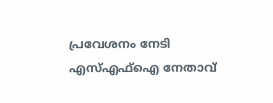പ്രവേശനം നേടി എസ്എഫ്ഐ നേതാവ്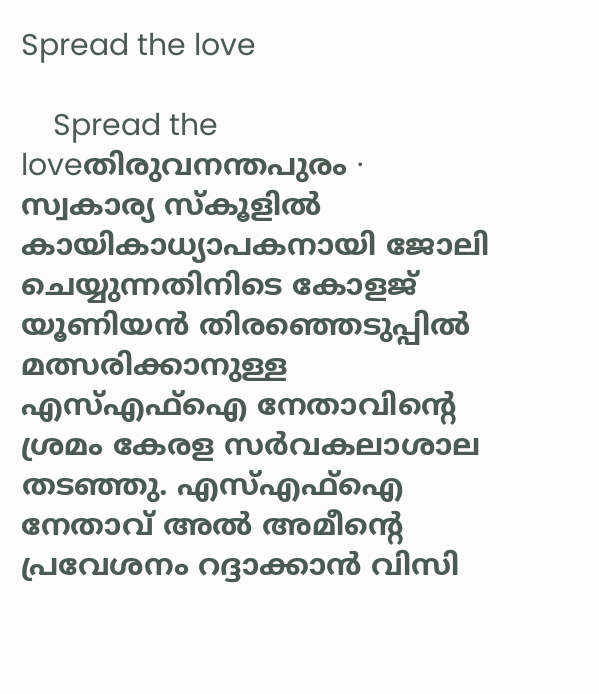Spread the love

    Spread the loveതിരുവനന്തപുരം ∙ സ്വകാര്യ സ്‌കൂളിൽ കായികാധ്യാപകനായി ജോലി ചെയ്യുന്നതിനിടെ കോളജ് യൂണിയൻ തിരഞ്ഞെടുപ്പിൽ മത്സരിക്കാനുള്ള എസ്എഫ്ഐ നേതാവിന്റെ ശ്രമം കേരള സർവകലാശാല തടഞ്ഞു. എസ്എഫ്ഐ നേതാവ് അൽ അമീന്റെ പ്രവേശനം റദ്ദാക്കാൻ വിസി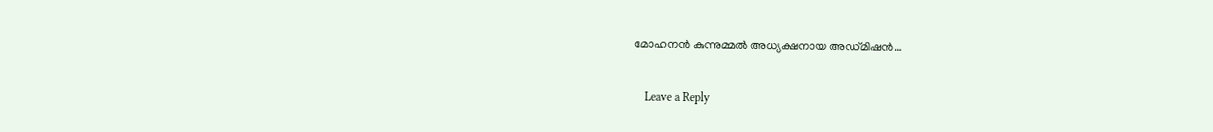മോഹനൻ കുന്നുമ്മൽ അധ്യക്ഷനായ അഡ്‌മിഷൻ…

    Leave a Reply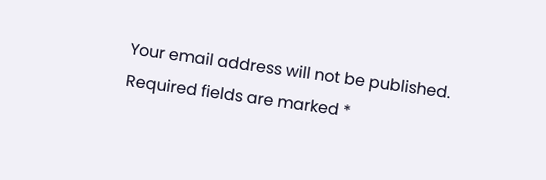Your email address will not be published. Required fields are marked *